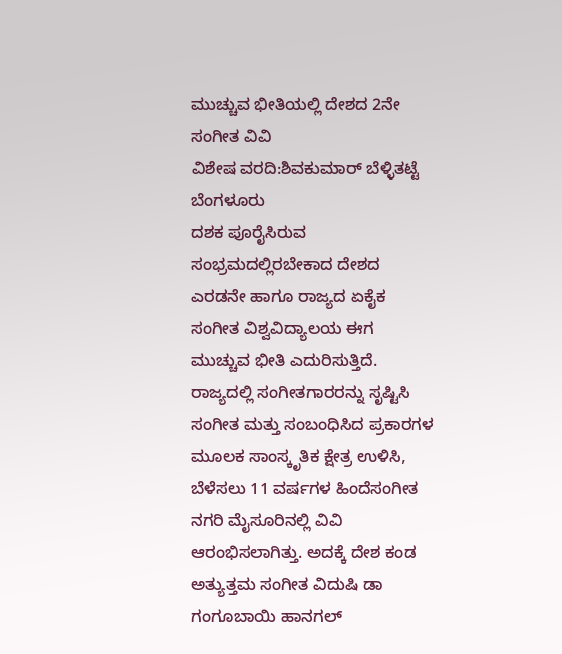ಮುಚ್ಚುವ ಭೀತಿಯಲ್ಲಿ ದೇಶದ 2ನೇ ಸಂಗೀತ ವಿವಿ
ವಿಶೇಷ ವರದಿ:ಶಿವಕುಮಾರ್ ಬೆಳ್ಳಿತಟ್ಟೆ ಬೆಂಗಳೂರು
ದಶಕ ಪೂರೈಸಿರುವ ಸಂಭ್ರಮದಲ್ಲಿರಬೇಕಾದ ದೇಶದ ಎರಡನೇ ಹಾಗೂ ರಾಜ್ಯದ ಏಕೈಕ ಸಂಗೀತ ವಿಶ್ವವಿದ್ಯಾಲಯ ಈಗ ಮುಚ್ಚುವ ಭೀತಿ ಎದುರಿಸುತ್ತಿದೆ.
ರಾಜ್ಯದಲ್ಲಿ ಸಂಗೀತಗಾರರನ್ನು ಸೃಷ್ಟಿಸಿ ಸಂಗೀತ ಮತ್ತು ಸಂಬಂಧಿಸಿದ ಪ್ರಕಾರಗಳ ಮೂಲಕ ಸಾಂಸ್ಕೃತಿಕ ಕ್ಷೇತ್ರ ಉಳಿಸಿ, ಬೆಳೆಸಲು 11 ವರ್ಷಗಳ ಹಿಂದೆಸಂಗೀತ ನಗರಿ ಮೈಸೂರಿನಲ್ಲಿ ವಿವಿ ಆರಂಭಿಸಲಾಗಿತ್ತು. ಅದಕ್ಕೆ ದೇಶ ಕಂಡ ಅತ್ಯುತ್ತಮ ಸಂಗೀತ ವಿದುಷಿ ಡಾ ಗಂಗೂಬಾಯಿ ಹಾನಗಲ್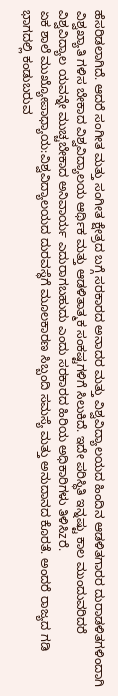ಹೆಸರಿಡಲಾಗಿದೆ. ಆದರೆ ಸಂಗೀತ ಮತ್ತು ಸಂಗೀತ ಕ್ಷೇತ್ರದ ಬಗ್ಗೆ ಸರಕಾರದ ಅನಾದರ ಮತ್ತು ವಿಶ್ವವಿದ್ಯಾಲಯದ ಹಿಂದಿನ ಆಡಳಿತಗಾರರ ದುರಾಡಳಿತಗಳಿಂದಾಗಿ ವಿಶ್ವಖ್ಯಾತಿ ಗಳಿಸ ಬೇಕಾದ ವಿಶ್ವವಿದ್ಯಾಲಯ ಆರ್ಥಿಕ ಮತ್ತು ಆಡಳಿತಾತ್ಮಕ ಸಂಕಷ್ಟಗಳಿಗೆ ಸಿಲುಕಿದೆ. ಇದೇ ಪರಿಸ್ಥಿತಿ ಇನ್ನಷ್ಟು ಕಾಲ ಮುಂದುವರಿದರೆ ವಿಶ್ವವಿದ್ಯಾಲ ಯವನ್ನೇ ಮುಚ್ಚಬೇಕಾದ ಅನಿವಾರ್ಯ ಎದುರಾಗಬಹುದು ಎಂದು ಸರಕಾರದ ಹಿರಿಯ ಅಧಿಕಾರಿಗಳು ತಿಳಿಸಿzರೆ.
ಏಕ ಶಾಲೆ ಮುಖ್ಯೋಪಾಧ್ಯಾಯ:ವಿಶ್ವವಿದ್ಯಾಲಯದ ದುರವಸ್ಥೆಗೆ ಮೂಲಕಾರಣ ಸಿಬ್ಬಂದಿ ಸಮಸ್ಯೆ ಮತ್ತು ಅನುದಾನದ ಕೊರತೆ. ಅಂದರೆ ರಾಜ್ಯದ ಗಡಿ ಭಾಗದಲ್ಲಿ ಕಂಡುಬರುವ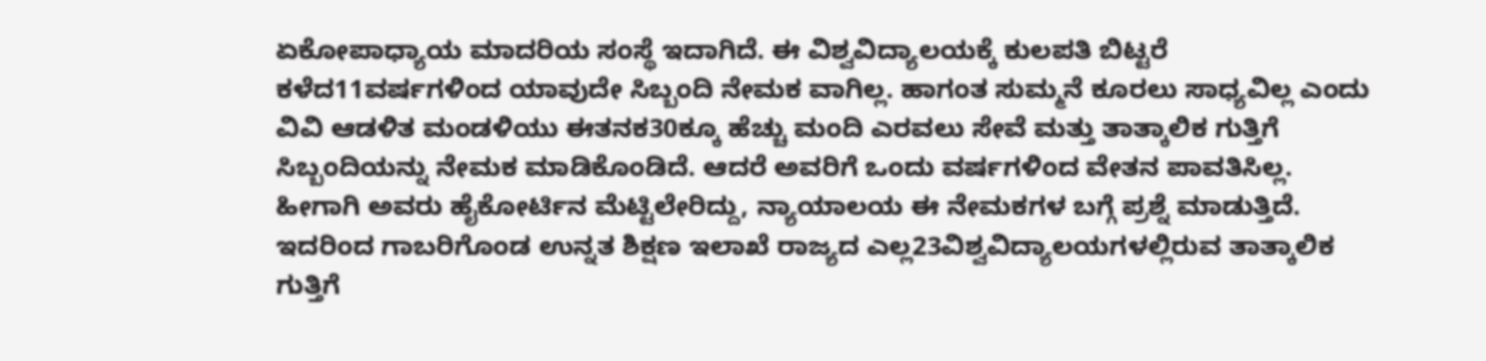ಏಕೋಪಾಧ್ಯಾಯ ಮಾದರಿಯ ಸಂಸ್ಥೆ ಇದಾಗಿದೆ. ಈ ವಿಶ್ವವಿದ್ಯಾಲಯಕ್ಕೆ ಕುಲಪತಿ ಬಿಟ್ಟರೆ ಕಳೆದ11ವರ್ಷಗಳಿಂದ ಯಾವುದೇ ಸಿಬ್ಬಂದಿ ನೇಮಕ ವಾಗಿಲ್ಲ. ಹಾಗಂತ ಸುಮ್ಮನೆ ಕೂರಲು ಸಾಧ್ಯವಿಲ್ಲ ಎಂದು ವಿವಿ ಆಡಳಿತ ಮಂಡಳಿಯು ಈತನಕ30ಕ್ಕೂ ಹೆಚ್ಚು ಮಂದಿ ಎರವಲು ಸೇವೆ ಮತ್ತು ತಾತ್ಕಾಲಿಕ ಗುತ್ತಿಗೆ ಸಿಬ್ಬಂದಿಯನ್ನು ನೇಮಕ ಮಾಡಿಕೊಂಡಿದೆ. ಆದರೆ ಅವರಿಗೆ ಒಂದು ವರ್ಷಗಳಿಂದ ವೇತನ ಪಾವತಿಸಿಲ್ಲ. ಹೀಗಾಗಿ ಅವರು ಹೈಕೋರ್ಟಿನ ಮೆಟ್ಟಿಲೇರಿದ್ದು, ನ್ಯಾಯಾಲಯ ಈ ನೇಮಕಗಳ ಬಗ್ಗೆ ಪ್ರಶ್ನೆ ಮಾಡುತ್ತಿದೆ.
ಇದರಿಂದ ಗಾಬರಿಗೊಂಡ ಉನ್ನತ ಶಿಕ್ಷಣ ಇಲಾಖೆ ರಾಜ್ಯದ ಎಲ್ಲ23ವಿಶ್ವವಿದ್ಯಾಲಯಗಳಲ್ಲಿರುವ ತಾತ್ಕಾಲಿಕ ಗುತ್ತಿಗೆ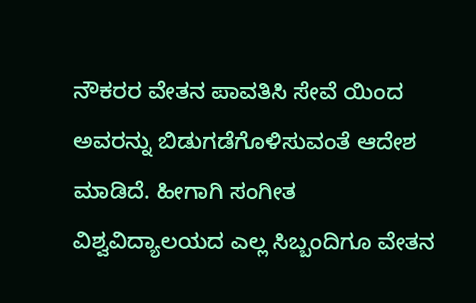ನೌಕರರ ವೇತನ ಪಾವತಿಸಿ ಸೇವೆ ಯಿಂದ ಅವರನ್ನು ಬಿಡುಗಡೆಗೊಳಿಸುವಂತೆ ಆದೇಶ ಮಾಡಿದೆ. ಹೀಗಾಗಿ ಸಂಗೀತ ವಿಶ್ವವಿದ್ಯಾಲಯದ ಎಲ್ಲ ಸಿಬ್ಬಂದಿಗೂ ವೇತನ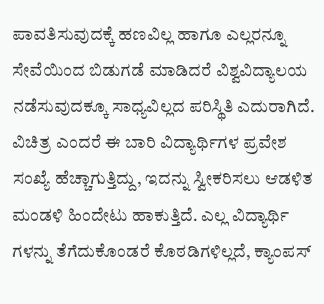ಪಾವತಿಸುವುದಕ್ಕೆ ಹಣವಿಲ್ಲ ಹಾಗೂ ಎಲ್ಲರನ್ನೂ ಸೇವೆಯಿಂದ ಬಿಡುಗಡೆ ಮಾಡಿದರೆ ವಿಶ್ವವಿದ್ಯಾಲಯ ನಡೆಸುವುದಕ್ಕೂ ಸಾಧ್ಯವಿಲ್ಲದ ಪರಿಸ್ಥಿತಿ ಎದುರಾಗಿದೆ.
ವಿಚಿತ್ರ ಎಂದರೆ ಈ ಬಾರಿ ವಿದ್ಯಾರ್ಥಿಗಳ ಪ್ರವೇಶ ಸಂಖ್ಯೆ ಹೆಚ್ಚಾಗುತ್ತಿದ್ದು, ಇದನ್ನು ಸ್ವೀಕರಿಸಲು ಆಡಳಿತ ಮಂಡಳಿ ಹಿಂದೇಟು ಹಾಕುತ್ತಿದೆ. ಎಲ್ಲ ವಿದ್ಯಾರ್ಥಿ ಗಳನ್ನು ತೆಗೆದುಕೊಂಡರೆ ಕೊಠಡಿಗಳಿಲ್ಲದೆ, ಕ್ಯಾಂಪಸ್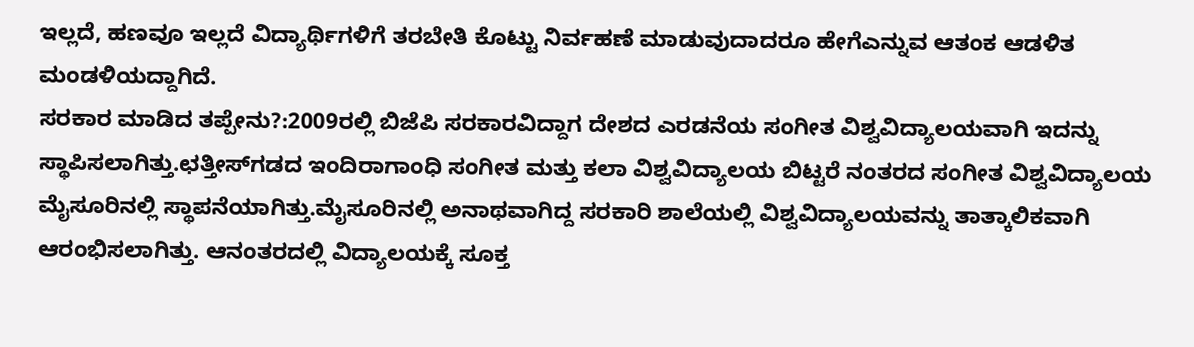ಇಲ್ಲದೆ, ಹಣವೂ ಇಲ್ಲದೆ ವಿದ್ಯಾರ್ಥಿಗಳಿಗೆ ತರಬೇತಿ ಕೊಟ್ಟು ನಿರ್ವಹಣೆ ಮಾಡುವುದಾದರೂ ಹೇಗೆಎನ್ನುವ ಆತಂಕ ಆಡಳಿತ ಮಂಡಳಿಯದ್ದಾಗಿದೆ.
ಸರಕಾರ ಮಾಡಿದ ತಪ್ಪೇನು?:2009ರಲ್ಲಿ ಬಿಜೆಪಿ ಸರಕಾರವಿದ್ದಾಗ ದೇಶದ ಎರಡನೆಯ ಸಂಗೀತ ವಿಶ್ವವಿದ್ಯಾಲಯವಾಗಿ ಇದನ್ನು ಸ್ಥಾಪಿಸಲಾಗಿತ್ತು.ಛತ್ತೀಸ್‌ಗಡದ ಇಂದಿರಾಗಾಂಧಿ ಸಂಗೀತ ಮತ್ತು ಕಲಾ ವಿಶ್ವವಿದ್ಯಾಲಯ ಬಿಟ್ಟರೆ ನಂತರದ ಸಂಗೀತ ವಿಶ್ವವಿದ್ಯಾಲಯ ಮೈಸೂರಿನಲ್ಲಿ ಸ್ಥಾಪನೆಯಾಗಿತ್ತು.ಮೈಸೂರಿನಲ್ಲಿ ಅನಾಥವಾಗಿದ್ದ ಸರಕಾರಿ ಶಾಲೆಯಲ್ಲಿ ವಿಶ್ವವಿದ್ಯಾಲಯವನ್ನು ತಾತ್ಕಾಲಿಕವಾಗಿ ಆರಂಭಿಸಲಾಗಿತ್ತು. ಆನಂತರದಲ್ಲಿ ವಿದ್ಯಾಲಯಕ್ಕೆ ಸೂಕ್ತ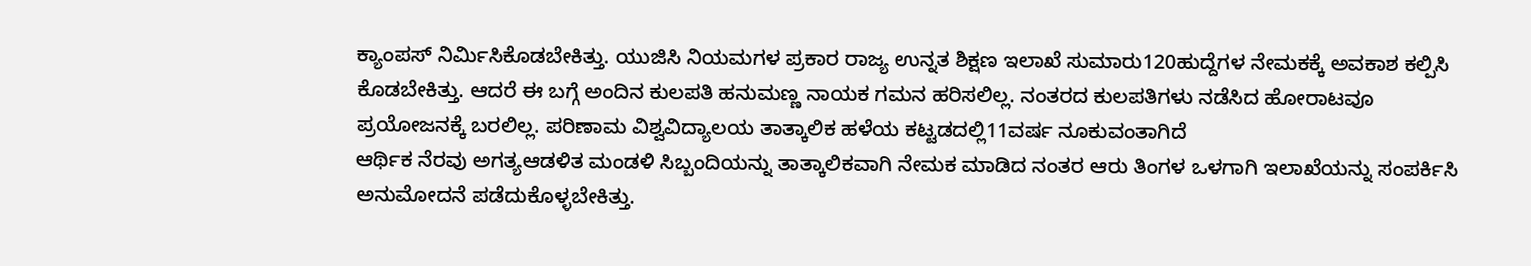ಕ್ಯಾಂಪಸ್ ನಿರ್ಮಿಸಿಕೊಡಬೇಕಿತ್ತು. ಯುಜಿಸಿ ನಿಯಮಗಳ ಪ್ರಕಾರ ರಾಜ್ಯ ಉನ್ನತ ಶಿಕ್ಷಣ ಇಲಾಖೆ ಸುಮಾರು120ಹುದ್ದೆಗಳ ನೇಮಕಕ್ಕೆ ಅವಕಾಶ ಕಲ್ಪಿಸಿ ಕೊಡಬೇಕಿತ್ತು. ಆದರೆ ಈ ಬಗ್ಗೆ ಅಂದಿನ ಕುಲಪತಿ ಹನುಮಣ್ಣ ನಾಯಕ ಗಮನ ಹರಿಸಲಿಲ್ಲ. ನಂತರದ ಕುಲಪತಿಗಳು ನಡೆಸಿದ ಹೋರಾಟವೂ ಪ್ರಯೋಜನಕ್ಕೆ ಬರಲಿಲ್ಲ. ಪರಿಣಾಮ ವಿಶ್ವವಿದ್ಯಾಲಯ ತಾತ್ಕಾಲಿಕ ಹಳೆಯ ಕಟ್ಟಡದಲ್ಲಿ11ವರ್ಷ ನೂಕುವಂತಾಗಿದೆ
ಆರ್ಥಿಕ ನೆರವು ಅಗತ್ಯಆಡಳಿತ ಮಂಡಳಿ ಸಿಬ್ಬಂದಿಯನ್ನು ತಾತ್ಕಾಲಿಕವಾಗಿ ನೇಮಕ ಮಾಡಿದ ನಂತರ ಆರು ತಿಂಗಳ ಒಳಗಾಗಿ ಇಲಾಖೆಯನ್ನು ಸಂಪರ್ಕಿಸಿ ಅನುಮೋದನೆ ಪಡೆದುಕೊಳ್ಳಬೇಕಿತ್ತು.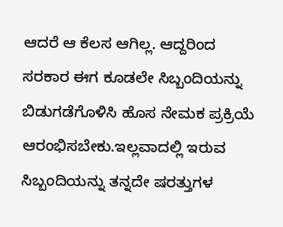ಆದರೆ ಆ ಕೆಲಸ ಆಗಿಲ್ಲ. ಆದ್ದರಿಂದ ಸರಕಾರ ಈಗ ಕೂಡಲೇ ಸಿಬ್ಬಂದಿಯನ್ನು ಬಿಡುಗಡೆಗೊಳಿಸಿ ಹೊಸ ನೇಮಕ ಪ್ರಕ್ರಿಯೆ ಆರಂಭಿಸಬೇಕು.ಇಲ್ಲವಾದಲ್ಲಿ ಇರುವ ಸಿಬ್ಬಂದಿಯನ್ನು ತನ್ನದೇ ಷರತ್ತುಗಳ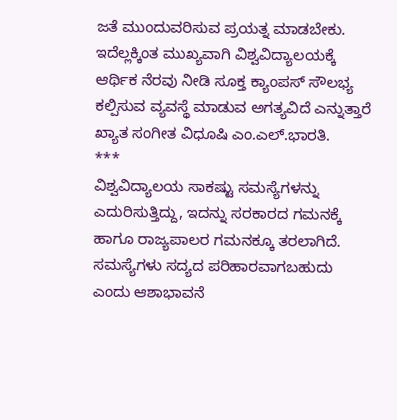ಜತೆ ಮುಂದುವರಿಸುವ ಪ್ರಯತ್ನ ಮಾಡಬೇಕು. ಇದೆಲ್ಲಕ್ಕಿಂತ ಮುಖ್ಯವಾಗಿ ವಿಶ್ವವಿದ್ಯಾಲಯಕ್ಕೆ ಆರ್ಥಿಕ ನೆರವು ನೀಡಿ ಸೂಕ್ತ ಕ್ಯಾಂಪಸ್ ಸೌಲಭ್ಯ ಕಲ್ಪಿಸುವ ವ್ಯವಸ್ಥೆ ಮಾಡುವ ಅಗತ್ಯವಿದೆ ಎನ್ನುತ್ತಾರೆ ಖ್ಯಾತ ಸಂಗೀತ ವಿಧೂಷಿ ಎಂ.ಎಲ್.ಭಾರತಿ.
***
ವಿಶ್ವವಿದ್ಯಾಲಯ ಸಾಕಷ್ಟು ಸಮಸ್ಯೆಗಳನ್ನು ಎದುರಿಸುತ್ತಿದ್ದು, ಇದನ್ನು ಸರಕಾರದ ಗಮನಕ್ಕೆ ಹಾಗೂ ರಾಜ್ಯಪಾಲರ ಗಮನಕ್ಕೂ ತರಲಾಗಿದೆ. ಸಮಸ್ಯೆಗಳು ಸದ್ಯದ ಪರಿಹಾರವಾಗಬಹುದು ಎಂದು ಆಶಾಭಾವನೆ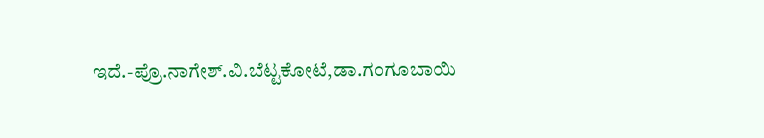ಇದೆ.-ಪ್ರೊ.ನಾಗೇಶ್.ವಿ.ಬೆಟ್ಟಕೋಟೆ,ಡಾ.ಗಂಗೂಬಾಯಿ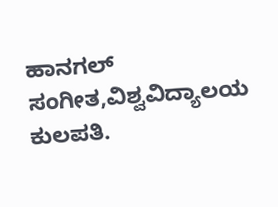ಹಾನಗಲ್ ಸಂಗೀತ,ವಿಶ್ವವಿದ್ಯಾಲಯ ಕುಲಪತಿ.